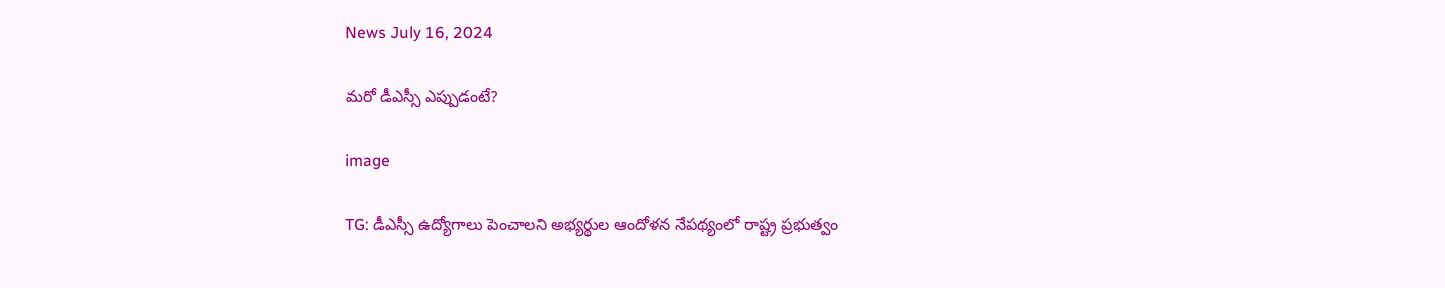News July 16, 2024

మరో డీఎస్సీ ఎప్పుడంటే?

image

TG: డీఎస్సీ ఉద్యోగాలు పెంచాలని అభ్యర్థుల ఆందోళన నేపథ్యంలో రాష్ట్ర ప్రభుత్వం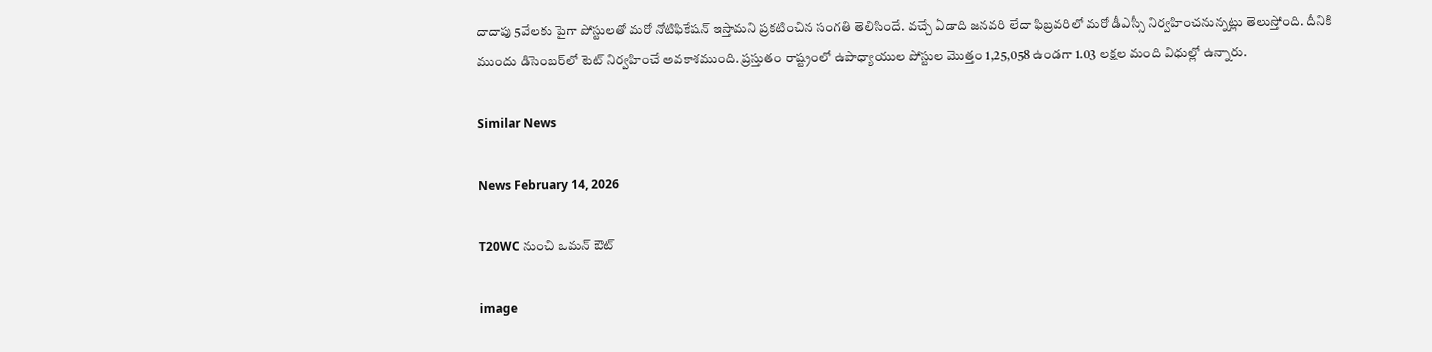దాదాపు 5వేలకు పైగా పోస్టులతో మరో నోటిఫికేషన్ ఇస్తామని ప్రకటించిన సంగతి తెలిసిందే. వచ్చే ఏడాది జనవరి లేదా ఫిబ్రవరిలో మరో డీఎస్సీ నిర్వహించనున్నట్లు తెలుస్తోంది. దీనికి ముందు డిసెంబర్‌లో టెట్ నిర్వహించే అవకాశముంది. ప్రస్తుతం రాష్ట్రంలో ఉపాధ్యాయుల పోస్టుల మొత్తం 1,25,058 ఉండగా 1.03 లక్షల మంది విధుల్లో ఉన్నారు.

Similar News

News February 14, 2026

T20WC నుంచి ఒమన్ ఔట్

image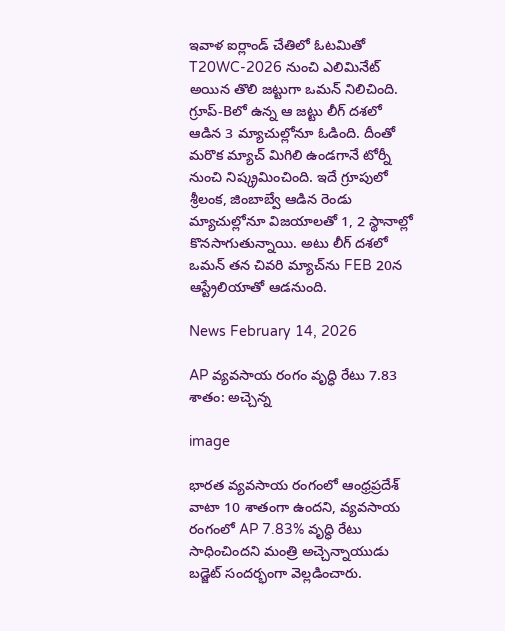ఇవాళ ఐర్లాండ్‌ చేతిలో ఓటమితో T20WC-2026 నుంచి ఎలిమినేట్ అయిన తొలి జట్టుగా ఒమన్ నిలిచింది. గ్రూప్-Bలో ఉన్న ఆ జట్టు లీగ్ దశలో ఆడిన 3 మ్యాచుల్లోనూ ఓడింది. దీంతో మరొక మ్యాచ్ మిగిలి ఉండగానే టోర్నీ నుంచి నిష్క్రమించింది. ఇదే గ్రూపులో శ్రీలంక, జింబాబ్వే ఆడిన రెండు మ్యాచుల్లోనూ విజయాలతో 1, 2 స్థానాల్లో కొనసాగుతున్నాయి. అటు లీగ్ దశలో ఒమన్ తన చివరి మ్యాచ్‌ను FEB 20న ఆస్ట్రేలియాతో ఆడనుంది.

News February 14, 2026

AP వ్యవసాయ రంగం వృద్ధి రేటు 7.83 శాతం: అచ్చెన్న

image

భారత వ్యవసాయ రంగంలో ఆంధ్రప్రదేశ్ వాటా 10 శాతంగా ఉందని, వ్యవసాయ రంగంలో AP 7.83% వృద్ధి రేటు సాధించిందని మంత్రి అచ్చెన్నాయుడు బడ్జెట్ సందర్భంగా వెల్లడించారు.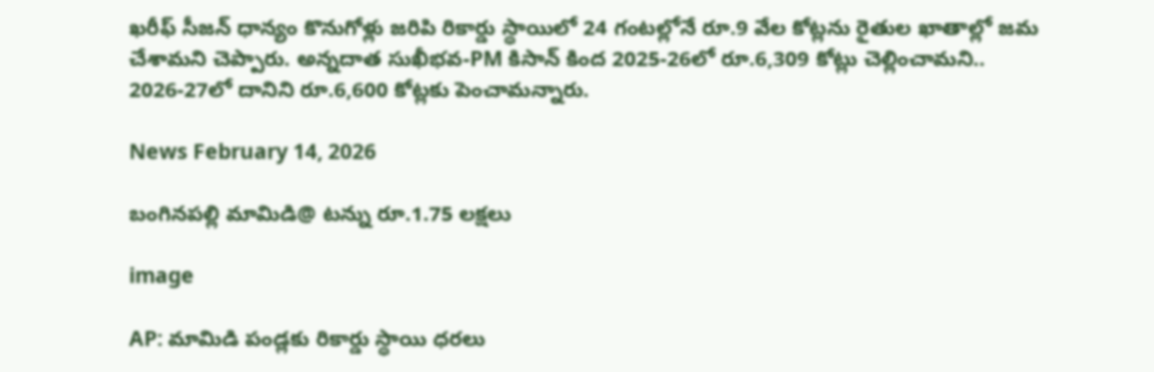ఖరీఫ్ సీజన్ ధాన్యం కొనుగోళ్లు జరిపి రికార్డు స్థాయిలో 24 గంటల్లోనే రూ.9 వేల కోట్లను రైతుల ఖాతాల్లో జమ చేశామని చెప్పారు. అన్నదాత సుఖీభవ-PM కిసాన్ కింద 2025-26లో రూ.6,309 కోట్లు చెల్లించామని.. 2026-27లో దానిని రూ.6,600 కోట్లకు పెంచామన్నారు.

News February 14, 2026

బంగినపల్లి మామిడి@ టన్ను రూ.1.75 లక్షలు

image

AP: మామిడి పండ్లకు రికార్డు స్థాయి ధరలు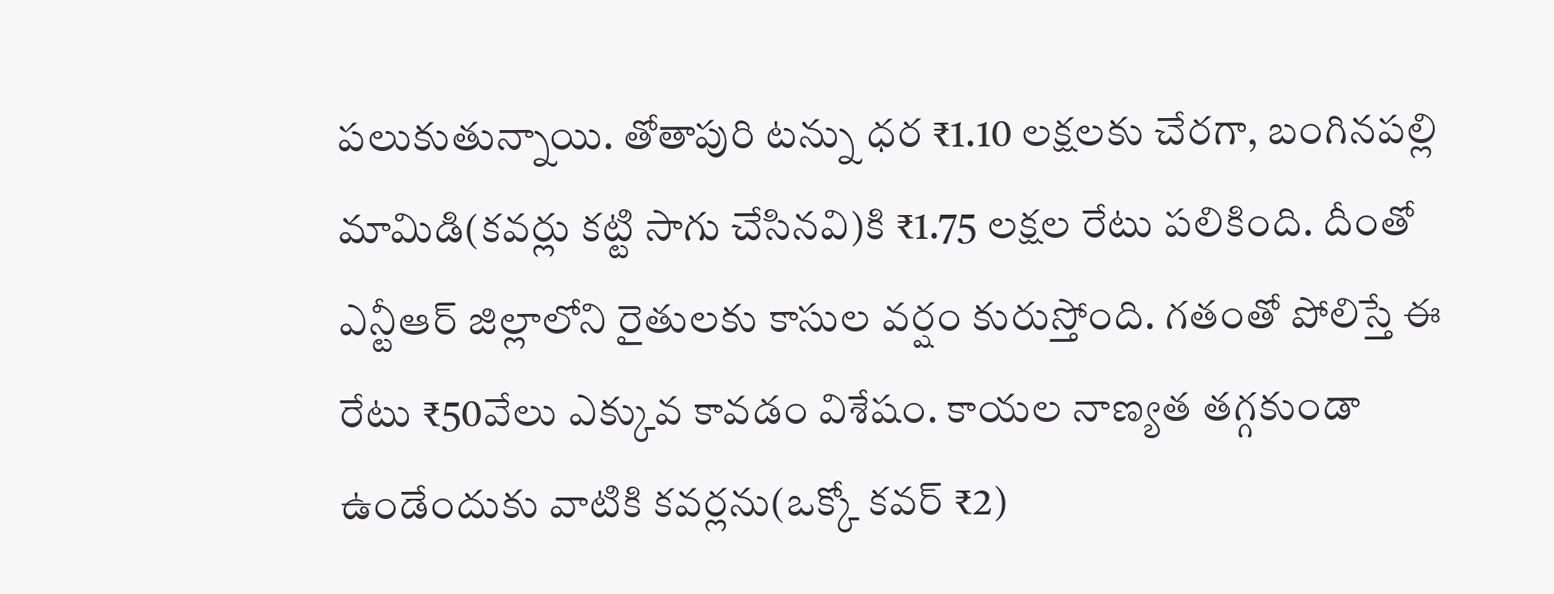పలుకుతున్నాయి. తోతాపురి టన్ను ధర ₹1.10 లక్షలకు చేరగా, బంగినపల్లి మామిడి(కవర్లు కట్టి సాగు చేసినవి)కి ₹1.75 లక్షల రేటు పలికింది. దీంతో ఎన్టీఆర్ జిల్లాలోని రైతులకు కాసుల వర్షం కురుస్తోంది. గతంతో పోలిస్తే ఈ రేటు ₹50వేలు ఎక్కువ కావడం విశేషం. కాయల నాణ్యత తగ్గకుండా ఉండేందుకు వాటికి కవర్లను(ఒక్కో కవర్ ₹2)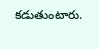కడుతుంటారు.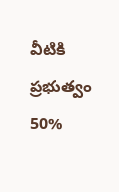వీటికి ప్రభుత్వం 50%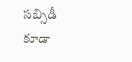సబ్సిడీ కూడా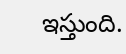ఇస్తుంది.